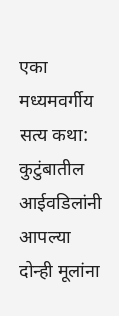एका मध्यमवर्गीय सत्य कथा:
कुटुंबातील आईवडिलांनी आपल्या दोन्ही मूलांना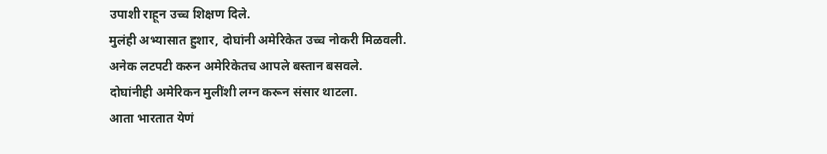उपाशी राहून उच्च शिक्षण दिले.
मुलंही अभ्यासात हुशार, दोघांनी अमेरिकेत उच्च नोकरी मिळवली.
अनेक लटपटी करुन अमेरिकेतच आपले बस्तान बसवले.
दोघांनीही अमेरिकन मुलींशी लग्न करून संसार थाटला.
आता भारतात येणं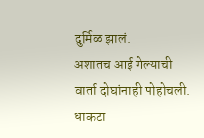दुर्मिळ झालं.
अशातच आई गेल्याची वार्ता दोघांनाही पोहोचली.
धाकटा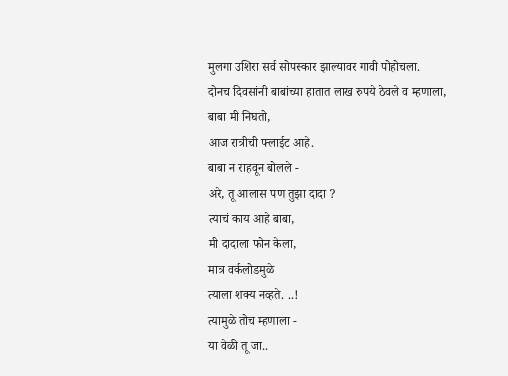मुलगा उशिरा सर्व सोपस्कार झाल्यावर गावी पोहोचला.
दोनच दिवसांनी बाबांच्या हातात लाख रुपये ठेवले व म्हणाला,
बाबा मी निघतो,
आज रात्रीची फ्लाईट आहे.
बाबा न राहवून बोलले -
अरे, तू आलास पण तुझा दादा ?
त्याचं काय आहे बाबा,
मी दादाला फोन केला,
मात्र वर्कलोडमुळे
त्याला शक्य नव्हते. ..!
त्यामुळे तोच म्हणाला -
या वेळी तू जा..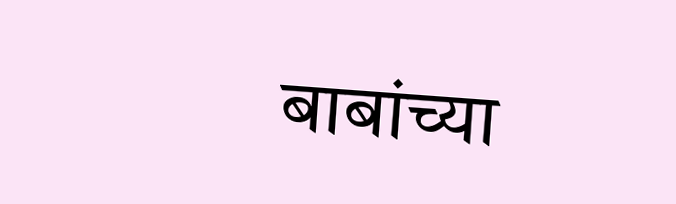बाबांच्या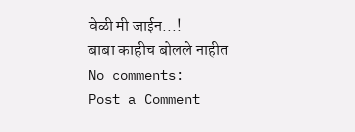वेळी मी जाईन...!
बाबा काहीच बोलले नाहीत
No comments:
Post a Comment